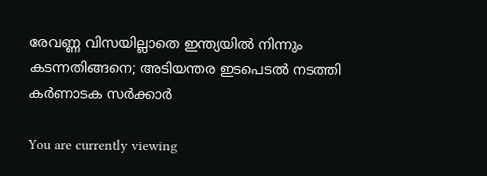രേവണ്ണ വിസയില്ലാതെ ഇന്ത്യയില്‍ നിന്നും കടന്നതിങ്ങനെ; അടിയന്തര ഇടപെടല്‍ നടത്തി കര്‍ണാടക സര്‍ക്കാര്‍

You are currently viewing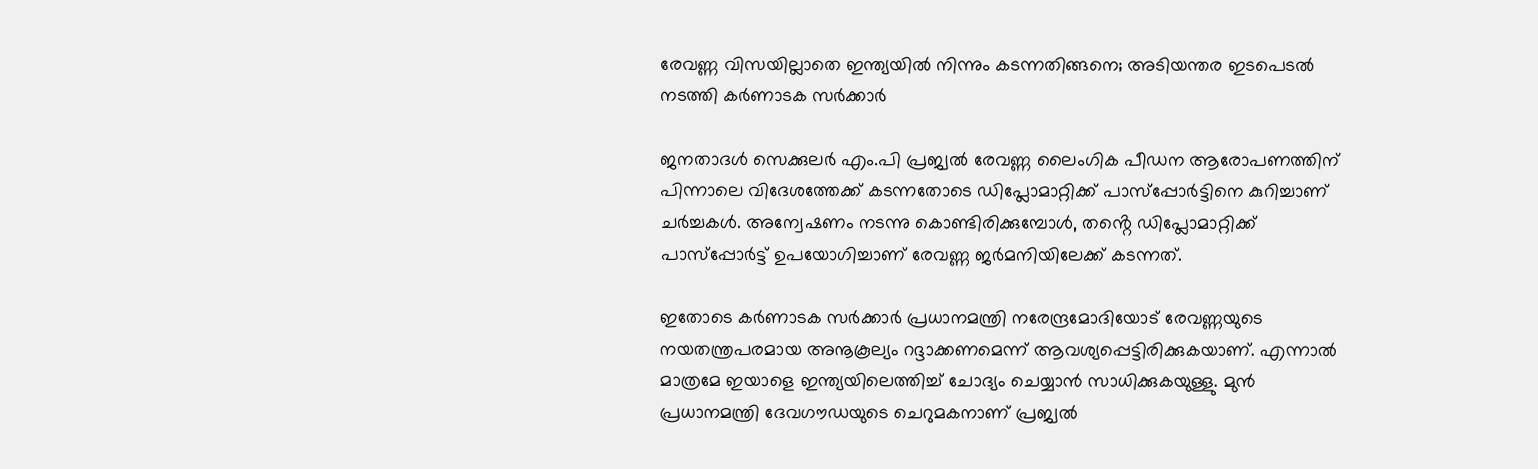രേവണ്ണ വിസയില്ലാതെ ഇന്ത്യയില്‍ നിന്നും കടന്നതിങ്ങനെ; അടിയന്തര ഇടപെടല്‍ നടത്തി കര്‍ണാടക സര്‍ക്കാര്‍

ജനതാദള്‍ സെക്കുലര്‍ എം.പി പ്രജ്വല്‍ രേവണ്ണ ലൈംഗിക പീഡന ആരോപണത്തിന് പിന്നാലെ വിദേശത്തേക്ക് കടന്നതോടെ ഡിപ്ലോമാറ്റിക്ക് പാസ്‌പ്പോര്‍ട്ടിനെ കുറിച്ചാണ് ചര്‍ച്ചകൾ. അന്വേഷണം നടന്നു കൊണ്ടിരിക്കുമ്പോള്‍, തൻ്റെ ഡിപ്ലോമാറ്റിക്ക് പാസ്‌പ്പോര്‍ട്ട് ഉപയോഗിച്ചാണ് രേവണ്ണ ജര്‍മനിയിലേക്ക് കടന്നത്.

ഇതോടെ കര്‍ണാടക സര്‍ക്കാര്‍ പ്രധാനമന്ത്രി നരേന്ദ്രമോദിയോട് രേവണ്ണയുടെ നയതന്ത്രപരമായ അനൂകൂല്യം റദ്ദാക്കണമെന്ന് ആവശ്യപ്പെട്ടിരിക്കുകയാണ്. എന്നാല്‍ മാത്രമേ ഇയാളെ ഇന്ത്യയിലെത്തിച്ച്‌ ചോദ്യം ചെയ്യാന്‍ സാധിക്കുകയുള്ളു. മുന്‍ പ്രധാനമന്ത്രി ദേവഗൗഡയുടെ ചെറുമകനാണ് പ്രജ്വല്‍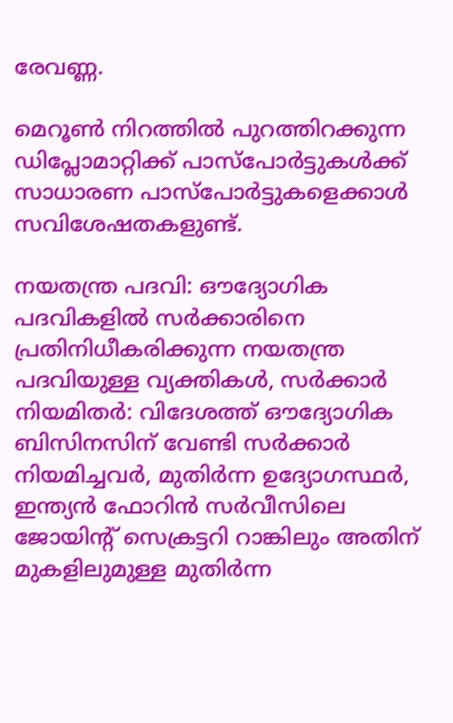രേവണ്ണ.

മെറൂണ്‍ നിറത്തില്‍ പുറത്തിറക്കുന്ന ഡിപ്ലോമാറ്റിക്ക് പാസ്‌പോര്‍ട്ടുകള്‍ക്ക് സാധാരണ പാസ്‌പോര്‍ട്ടുകളെക്കാള്‍ സവിശേഷതകളുണ്ട്.

നയതന്ത്ര പദവി: ഔദ്യോഗിക പദവികളില്‍ സര്‍ക്കാരിനെ പ്രതിനിധീകരിക്കുന്ന നയതന്ത്ര പദവിയുള്ള വ്യക്തികള്‍, സര്‍ക്കാര്‍ നിയമിതര്‍: വിദേശത്ത് ഔദ്യോഗിക ബിസിനസിന് വേണ്ടി സര്‍ക്കാര്‍ നിയമിച്ചവര്‍, മുതിര്‍ന്ന ഉദ്യോഗസ്ഥര്‍, ഇന്ത്യന്‍ ഫോറിന്‍ സര്‍വീസിലെ ജോയിന്റ് സെക്രട്ടറി റാങ്കിലും അതിന് മുകളിലുമുള്ള മുതിര്‍ന്ന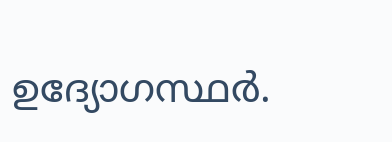ഉദ്യോഗസ്ഥര്‍.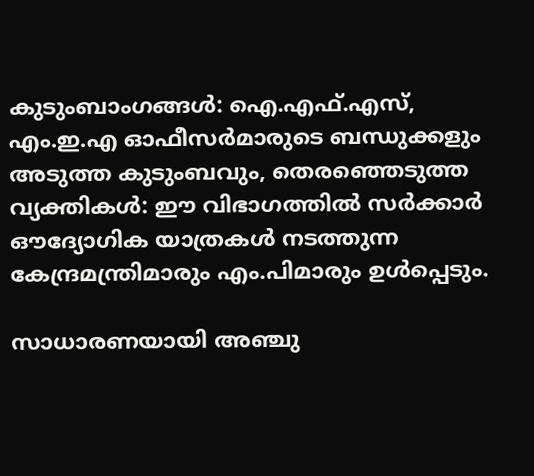കുടുംബാംഗങ്ങള്‍: ഐ.എഫ്‌.എസ്, എം.ഇ.എ ഓഫീസര്‍മാരുടെ ബന്ധുക്കളും അടുത്ത കുടുംബവും, തെരഞ്ഞെടുത്ത വ്യക്തികള്‍: ഈ വിഭാഗത്തില്‍ സര്‍ക്കാര്‍ ഔദ്യോഗിക യാത്രകള്‍ നടത്തുന്ന കേന്ദ്രമന്ത്രിമാരും എം.പിമാരും ഉള്‍പ്പെടും.

സാധാരണയായി അഞ്ചു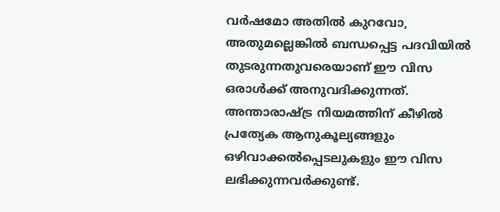വര്‍ഷമോ അതില്‍ കുറവോ, അതുമല്ലെങ്കില്‍ ബന്ധപ്പെട്ട പദവിയില്‍ തുടരുന്നതുവരെയാണ് ഈ വിസ ഒരാള്‍ക്ക് അനുവദിക്കുന്നത്. അന്താരാഷ്ട്ര നിയമത്തിന് കീഴില്‍ പ്രത്യേക ആനുകൂല്യങ്ങളും ഒഴിവാക്കല്‍പ്പെടലുകളും ഈ വിസ ലഭിക്കുന്നവര്‍ക്കുണ്ട്.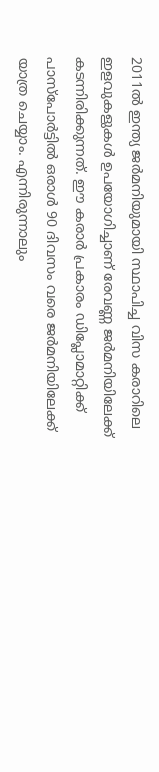2011ല്‍ ഇന്ത്യ ജര്‍മനിയുമായി സ്ഥാപിച്ച വിസ കരാറിലെ ഇളവുകളുകള്‍ ഉപയോഗിച്ചാണ് രേവണ്ണ ജര്‍മനിയിലേക്ക് കടന്നിരിക്കുന്നത്. ഈ കരാര്‍ പ്രകാരം ഡിപ്ലോമാറ്റിക്ക് പാസ്‌പോര്‍ട്ടില്‍ ഒരാള്‍ 90 ദിവസം വരെ ജര്‍മനിയിലേക്ക് യാത്ര ചെയ്യാം. എന്നിരുന്നാലും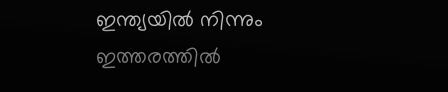ഇന്ത്യയില്‍ നിന്നും ഇത്തരത്തില്‍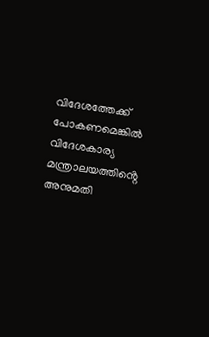വിദേശത്തേക്ക് പോകണമെങ്കില്‍ വിദേശകാര്യ മന്ത്രാലയത്തിൻ്റെ അനുമതി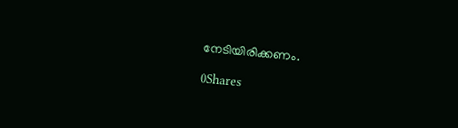നേടിയിരിക്കണം.

0Shares